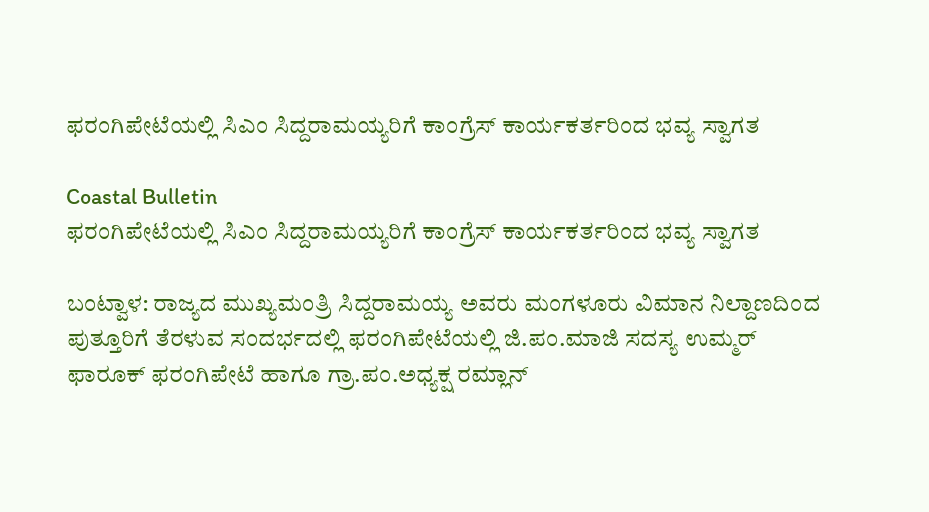ಫರಂಗಿಪೇಟೆಯಲ್ಲಿ ಸಿಎಂ ಸಿದ್ದರಾಮಯ್ಯರಿಗೆ ಕಾಂಗ್ರೆಸ್ ಕಾರ್ಯಕರ್ತರಿಂದ ಭವ್ಯ ಸ್ವಾಗತ

Coastal Bulletin
ಫರಂಗಿಪೇಟೆಯಲ್ಲಿ ಸಿಎಂ ಸಿದ್ದರಾಮಯ್ಯರಿಗೆ ಕಾಂಗ್ರೆಸ್ ಕಾರ್ಯಕರ್ತರಿಂದ ಭವ್ಯ ಸ್ವಾಗತ

ಬಂಟ್ವಾಳ: ರಾಜ್ಯದ ಮುಖ್ಯಮಂತ್ರಿ ಸಿದ್ದರಾಮಯ್ಯ ಅವರು ಮಂಗಳೂರು ವಿಮಾನ ನಿಲ್ದಾಣದಿಂದ ಪುತ್ತೂರಿಗೆ ತೆರಳುವ ಸಂದರ್ಭದಲ್ಲಿ ಫರಂಗಿಪೇಟೆಯಲ್ಲಿ ಜಿ.ಪಂ.ಮಾಜಿ ಸದಸ್ಯ ಉಮ್ಮರ್ ಫಾರೂಕ್ ಫರಂಗಿಪೇಟೆ ಹಾಗೂ ಗ್ರಾ.ಪಂ.ಅಧ್ಯಕ್ಷ ರಮ್ಲಾನ್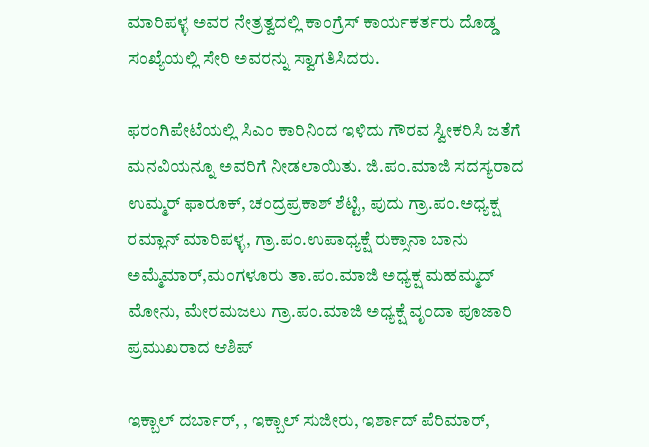ಮಾರಿಪಳ್ಳ ಅವರ ನೇತ್ರತ್ವದಲ್ಲಿ ಕಾಂಗ್ರೆಸ್ ಕಾರ್ಯಕರ್ತರು ದೊಡ್ಡ ಸಂಖ್ಯೆಯಲ್ಲಿ ಸೇರಿ ಅವರನ್ನು ಸ್ವಾಗತಿಸಿದರು.

ಫರಂಗಿಪೇಟೆಯಲ್ಲಿ ಸಿಎಂ ಕಾರಿನಿಂದ ಇಳಿದು ಗೌರವ ಸ್ವೀಕರಿಸಿ ಜತೆಗೆ ಮನವಿಯನ್ನೂ ಅವರಿಗೆ ನೀಡಲಾಯಿತು. ಜಿ.ಪಂ.ಮಾಜಿ ಸದಸ್ಯರಾದ ಉಮ್ಮರ್ ಫಾರೂಕ್, ಚಂದ್ರಪ್ರಕಾಶ್ ಶೆಟ್ಟಿ, ಪುದು ಗ್ರಾ.ಪಂ.ಅಧ್ಯಕ್ಷ ರಮ್ಲಾನ್ ಮಾರಿಪಳ್ಳ, ಗ್ರಾ.ಪಂ.ಉಪಾಧ್ಯಕ್ಷೆ ರುಕ್ಸಾನಾ ಬಾನು ಅಮ್ಮೆಮಾರ್,ಮಂಗಳೂರು ತಾ.ಪಂ.ಮಾಜಿ ಅಧ್ಯಕ್ಷ ಮಹಮ್ಮದ್ ಮೋನು, ಮೇರಮಜಲು ಗ್ರಾ.ಪಂ.ಮಾಜಿ ಅಧ್ಯಕ್ಷೆ ವೃಂದಾ ಪೂಜಾರಿ ಪ್ರಮುಖರಾದ ಆಶಿಪ್

ಇಕ್ಬಾಲ್ ದರ್ಬಾರ್, , ಇಕ್ಬಾಲ್ ಸುಜೀರು, ಇರ್ಶಾದ್ ಪೆರಿಮಾರ್,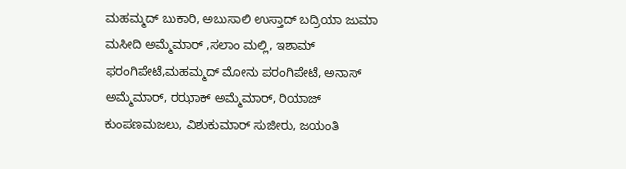ಮಹಮ್ಮದ್ ಬುಕಾರಿ, ಅಬುಸಾಲಿ ಉಸ್ತಾದ್ ಬದ್ರಿಯಾ ಜುಮಾ ಮಸೀದಿ ಅಮ್ಮೆಮಾರ್ ,ಸಲಾಂ ಮಲ್ಲಿ, ಇಶಾಮ್ ಫರಂಗಿಪೇಟೆ,ಮಹಮ್ಮದ್ ಮೋನು ಪರಂಗಿಪೇಟೆ, ಅನಾಸ್ ಅಮ್ಮೆಮಾರ್, ರಝಾಕ್ ಅಮ್ಮೆಮಾರ್, ರಿಯಾಜ್ ಕುಂಪಣಮಜಲು, ವಿಶುಕುಮಾರ್ ಸುಜೀರು, ಜಯಂತಿ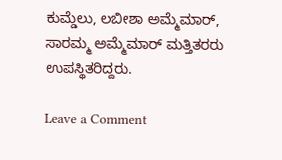ಕುಮ್ಡೆಲು, ಲಬೀಶಾ ಅಮ್ಮೆಮಾರ್, ಸಾರಮ್ಮ ಅಮ್ಮೆಮಾರ್ ಮತ್ತಿತರರು ಉಪಸ್ಥಿತರಿದ್ದರು.

Leave a Comment